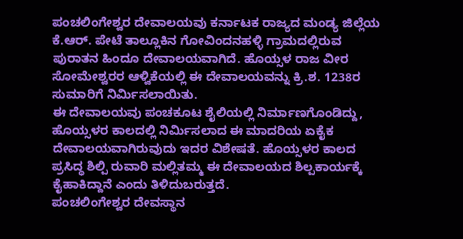ಪಂಚಲಿಂಗೇಶ್ವರ ದೇವಾಲಯವು ಕರ್ನಾಟಕ ರಾಜ್ಯದ ಮಂಡ್ಯ ಜಿಲ್ಲೆಯ ಕೆ.ಆರ್. ಪೇಟೆ ತಾಲ್ಲೂಕಿನ ಗೋವಿಂದನಹಳ್ಳಿ ಗ್ರಾಮದಲ್ಲಿರುವ ಪುರಾತನ ಹಿಂದೂ ದೇವಾಲಯವಾಗಿದೆ. ಹೊಯ್ಸಳ ರಾಜ ವೀರ ಸೋಮೇಶ್ವರರ ಆಳ್ವಿಕೆಯಲ್ಲಿ ಈ ದೇವಾಲಯವನ್ನು ಕ್ರಿ.ಶ. 1238ರ ಸುಮಾರಿಗೆ ನಿರ್ಮಿಸಲಾಯಿತು.
ಈ ದೇವಾಲಯವು ಪಂಚಕೂಟ ಶೈಲಿಯಲ್ಲಿ ನಿರ್ಮಾಣಗೊಂಡಿದ್ದು, ಹೊಯ್ಸಳರ ಕಾಲದಲ್ಲಿ ನಿರ್ಮಿಸಲಾದ ಈ ಮಾದರಿಯ ಏಕೈಕ ದೇವಾಲಯವಾಗಿರುವುದು ಇದರ ವಿಶೇಷತೆ. ಹೊಯ್ಸಳರ ಕಾಲದ ಪ್ರಸಿದ್ಧ ಶಿಲ್ಪಿ ರುವಾರಿ ಮಲ್ಲಿತಮ್ಮ ಈ ದೇವಾಲಯದ ಶಿಲ್ಪಕಾರ್ಯಕ್ಕೆ ಕೈಹಾಕಿದ್ದಾನೆ ಎಂದು ತಿಳಿದುಬರುತ್ತದೆ.
ಪಂಚಲಿಂಗೇಶ್ವರ ದೇವಸ್ಥಾನ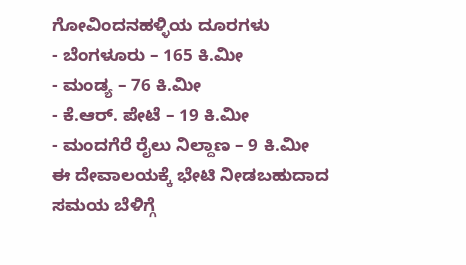ಗೋವಿಂದನಹಳ್ಳಿಯ ದೂರಗಳು
- ಬೆಂಗಳೂರು – 165 ಕಿ.ಮೀ
- ಮಂಡ್ಯ – 76 ಕಿ.ಮೀ
- ಕೆ.ಆರ್. ಪೇಟೆ – 19 ಕಿ.ಮೀ
- ಮಂದಗೆರೆ ರೈಲು ನಿಲ್ದಾಣ – 9 ಕಿ.ಮೀ
ಈ ದೇವಾಲಯಕ್ಕೆ ಭೇಟಿ ನೀಡಬಹುದಾದ ಸಮಯ ಬೆಳಿಗ್ಗೆ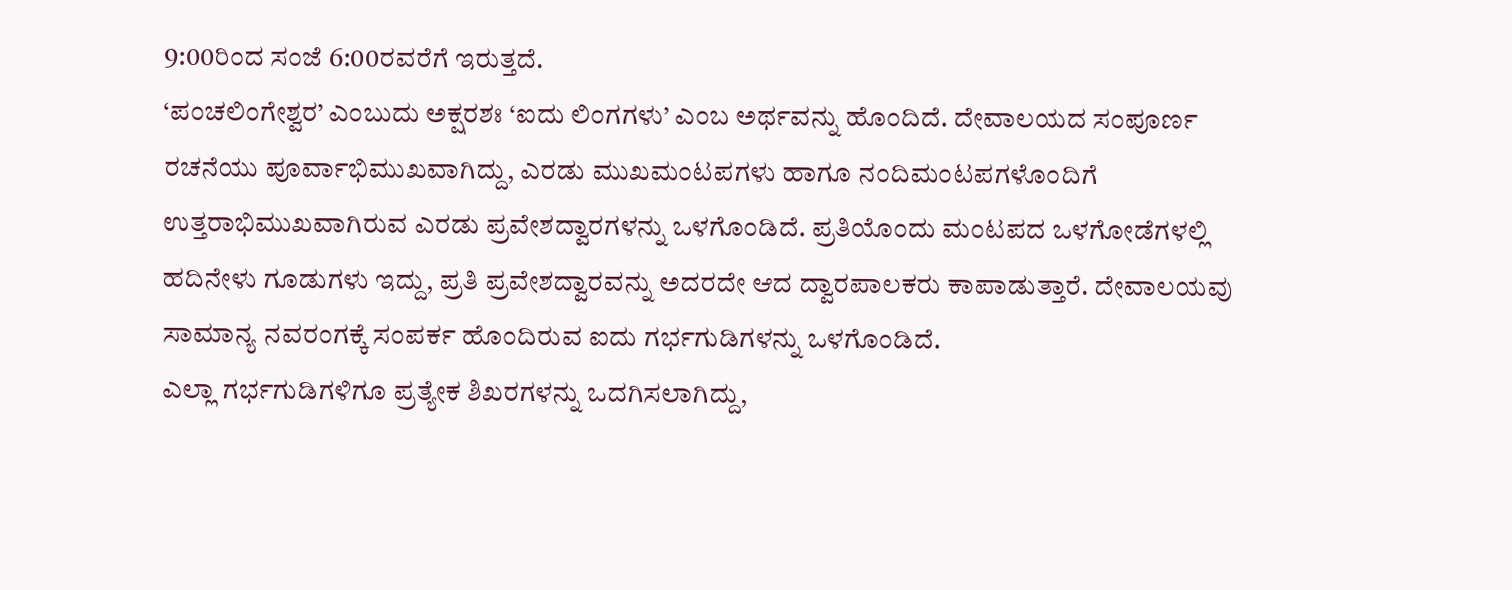9:00ರಿಂದ ಸಂಜೆ 6:00ರವರೆಗೆ ಇರುತ್ತದೆ.
‘ಪಂಚಲಿಂಗೇಶ್ವರ’ ಎಂಬುದು ಅಕ್ಷರಶಃ ‘ಐದು ಲಿಂಗಗಳು’ ಎಂಬ ಅರ್ಥವನ್ನು ಹೊಂದಿದೆ. ದೇವಾಲಯದ ಸಂಪೂರ್ಣ ರಚನೆಯು ಪೂರ್ವಾಭಿಮುಖವಾಗಿದ್ದು, ಎರಡು ಮುಖಮಂಟಪಗಳು ಹಾಗೂ ನಂದಿಮಂಟಪಗಳೊಂದಿಗೆ ಉತ್ತರಾಭಿಮುಖವಾಗಿರುವ ಎರಡು ಪ್ರವೇಶದ್ವಾರಗಳನ್ನು ಒಳಗೊಂಡಿದೆ. ಪ್ರತಿಯೊಂದು ಮಂಟಪದ ಒಳಗೋಡೆಗಳಲ್ಲಿ ಹದಿನೇಳು ಗೂಡುಗಳು ಇದ್ದು, ಪ್ರತಿ ಪ್ರವೇಶದ್ವಾರವನ್ನು ಅದರದೇ ಆದ ದ್ವಾರಪಾಲಕರು ಕಾಪಾಡುತ್ತಾರೆ. ದೇವಾಲಯವು ಸಾಮಾನ್ಯ ನವರಂಗಕ್ಕೆ ಸಂಪರ್ಕ ಹೊಂದಿರುವ ಐದು ಗರ್ಭಗುಡಿಗಳನ್ನು ಒಳಗೊಂಡಿದೆ.
ಎಲ್ಲಾ ಗರ್ಭಗುಡಿಗಳಿಗೂ ಪ್ರತ್ಯೇಕ ಶಿಖರಗಳನ್ನು ಒದಗಿಸಲಾಗಿದ್ದು,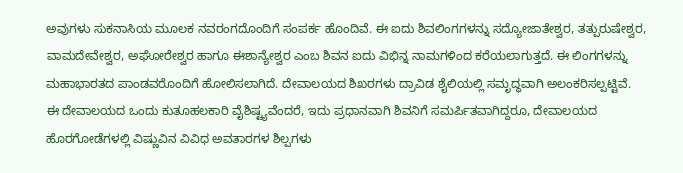ಅವುಗಳು ಸುಕನಾಸಿಯ ಮೂಲಕ ನವರಂಗದೊಂದಿಗೆ ಸಂಪರ್ಕ ಹೊಂದಿವೆ. ಈ ಐದು ಶಿವಲಿಂಗಗಳನ್ನು ಸದ್ಯೋಜಾತೇಶ್ವರ, ತತ್ಪುರುಷೇಶ್ವರ, ವಾಮದೇವೇಶ್ವರ, ಅಘೋರೇಶ್ವರ ಹಾಗೂ ಈಶಾನ್ಯೇಶ್ವರ ಎಂಬ ಶಿವನ ಐದು ವಿಭಿನ್ನ ನಾಮಗಳಿಂದ ಕರೆಯಲಾಗುತ್ತದೆ. ಈ ಲಿಂಗಗಳನ್ನು ಮಹಾಭಾರತದ ಪಾಂಡವರೊಂದಿಗೆ ಹೋಲಿಸಲಾಗಿದೆ. ದೇವಾಲಯದ ಶಿಖರಗಳು ದ್ರಾವಿಡ ಶೈಲಿಯಲ್ಲಿ ಸಮೃದ್ಧವಾಗಿ ಅಲಂಕರಿಸಲ್ಪಟ್ಟಿವೆ.
ಈ ದೇವಾಲಯದ ಒಂದು ಕುತೂಹಲಕಾರಿ ವೈಶಿಷ್ಟ್ಯವೆಂದರೆ, ಇದು ಪ್ರಧಾನವಾಗಿ ಶಿವನಿಗೆ ಸಮರ್ಪಿತವಾಗಿದ್ದರೂ, ದೇವಾಲಯದ ಹೊರಗೋಡೆಗಳಲ್ಲಿ ವಿಷ್ಣುವಿನ ವಿವಿಧ ಅವತಾರಗಳ ಶಿಲ್ಪಗಳು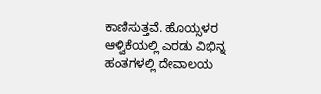ಕಾಣಿಸುತ್ತವೆ. ಹೊಯ್ಸಳರ ಆಳ್ವಿಕೆಯಲ್ಲಿ ಎರಡು ವಿಭಿನ್ನ ಹಂತಗಳಲ್ಲಿ ದೇವಾಲಯ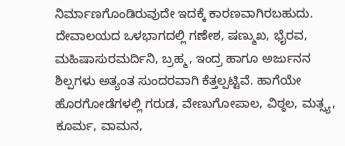ನಿರ್ಮಾಣಗೊಂಡಿರುವುದೇ ಇದಕ್ಕೆ ಕಾರಣವಾಗಿರಬಹುದು.
ದೇವಾಲಯದ ಒಳಭಾಗದಲ್ಲಿ ಗಣೇಶ, ಷಣ್ಮುಖ, ಭೈರವ, ಮಹಿಷಾಸುರಮರ್ದಿನಿ, ಬ್ರಹ್ಮ, ಇಂದ್ರ ಹಾಗೂ ಅರ್ಜುನನ ಶಿಲ್ಪಗಳು ಅತ್ಯಂತ ಸುಂದರವಾಗಿ ಕೆತ್ತಲ್ಪಟ್ಟಿವೆ. ಹಾಗೆಯೇ ಹೊರಗೋಡೆಗಳಲ್ಲಿ ಗರುಡ, ವೇಣುಗೋಪಾಲ, ವಿಠ್ಠಲ, ಮತ್ಸ್ಯ, ಕೂರ್ಮ, ವಾಮನ,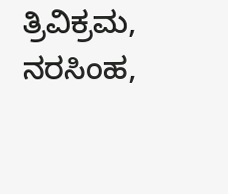ತ್ರಿವಿಕ್ರಮ, ನರಸಿಂಹ,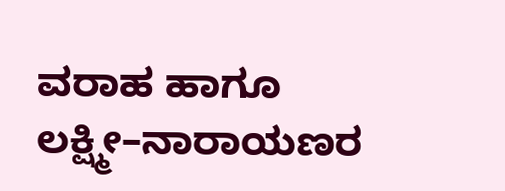ವರಾಹ ಹಾಗೂ ಲಕ್ಷ್ಮೀ–ನಾರಾಯಣರ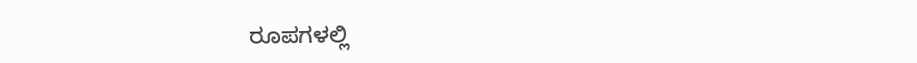ರೂಪಗಳಲ್ಲಿ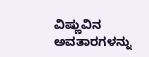ವಿಷ್ಣುವಿನ ಅವತಾರಗಳನ್ನು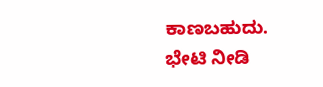ಕಾಣಬಹುದು.
ಭೇಟಿ ನೀಡಿ